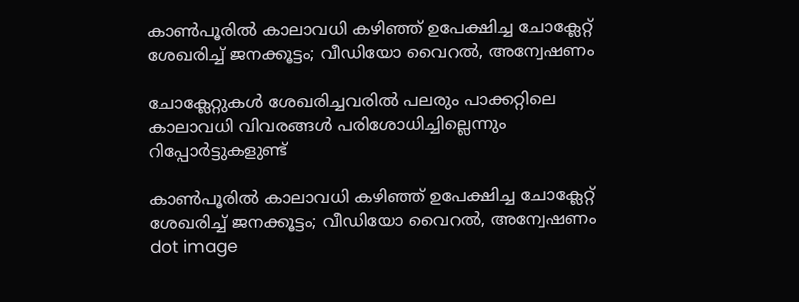കാണ്‍പൂരില്‍ കാലാവധി കഴിഞ്ഞ് ഉപേക്ഷിച്ച ചോക്ലേറ്റ് ശേഖരിച്ച് ജനക്കൂട്ടം; വീഡിയോ വൈറല്‍, അന്വേഷണം

ചോക്ലേറ്റുകള്‍ ശേഖരിച്ചവരില്‍ പലരും പാക്കറ്റിലെ കാലാവധി വിവരങ്ങള്‍ പരിശോധിച്ചില്ലെന്നും റിപ്പോര്‍ട്ടുകളുണ്ട്

കാണ്‍പൂരില്‍ കാലാവധി കഴിഞ്ഞ് ഉപേക്ഷിച്ച ചോക്ലേറ്റ് ശേഖരിച്ച് ജനക്കൂട്ടം; വീഡിയോ വൈറല്‍, അന്വേഷണം
dot image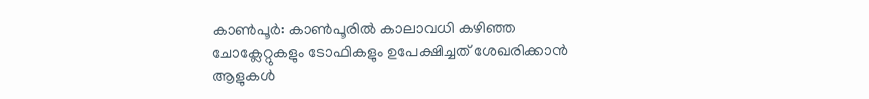കാണ്‍പൂര്‍: കാണ്‍പൂരില്‍ കാലാവധി കഴിഞ്ഞ ചോക്ലേറ്റുകളും ടോഫികളും ഉപേക്ഷിച്ചത് ശേഖരിക്കാന്‍ ആളുകള്‍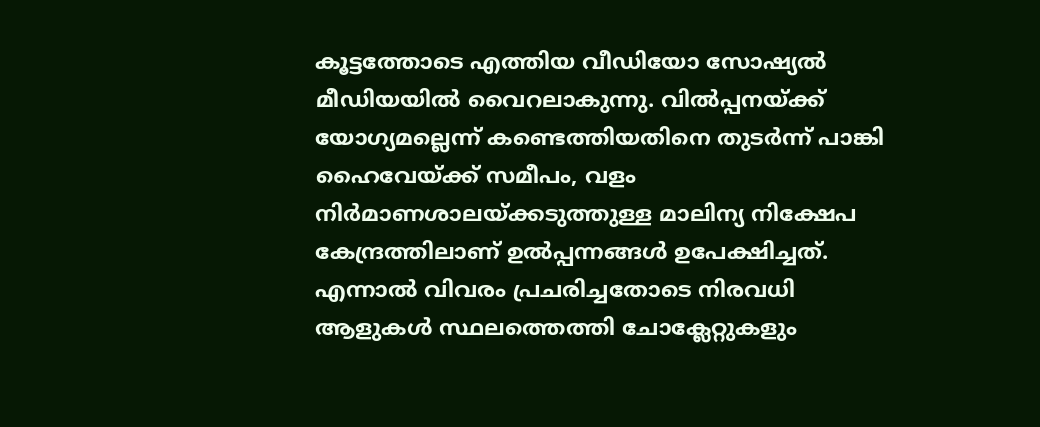കൂട്ടത്തോടെ എത്തിയ വീഡിയോ സോഷ്യല്‍ മീഡിയയില്‍ വൈറലാകുന്നു. വില്‍പ്പനയ്ക്ക് യോഗ്യമല്ലെന്ന് കണ്ടെത്തിയതിനെ തുടര്‍ന്ന് പാങ്കി ഹൈവേയ്ക്ക് സമീപം, വളം നിര്‍മാണശാലയ്ക്കടുത്തുള്ള മാലിന്യ നിക്ഷേപ കേന്ദ്രത്തിലാണ് ഉല്‍പ്പന്നങ്ങള്‍ ഉപേക്ഷിച്ചത്. എന്നാല്‍ വിവരം പ്രചരിച്ചതോടെ നിരവധി ആളുകള്‍ സ്ഥലത്തെത്തി ചോക്ലേറ്റുകളും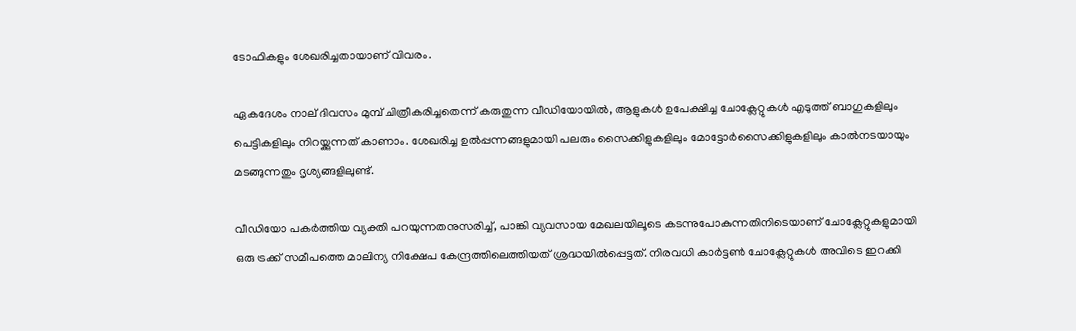ടോഫികളും ശേഖരിച്ചതായാണ് വിവരം.

ഏകദേശം നാല് ദിവസം മുമ്പ് ചിത്രീകരിച്ചതെന്ന് കരുതുന്ന വീഡിയോയില്‍, ആളുകള്‍ ഉപേക്ഷിച്ച ചോക്ലേറ്റുകള്‍ എടുത്ത് ബാഗുകളിലും പെട്ടികളിലും നിറയ്ക്കുന്നത് കാണാം. ശേഖരിച്ച ഉല്‍പ്പന്നങ്ങളുമായി പലരും സൈക്കിളുകളിലും മോട്ടോര്‍സൈക്കിളുകളിലും കാല്‍നടയായും മടങ്ങുന്നതും ദൃശ്യങ്ങളിലുണ്ട്.

വീഡിയോ പകര്‍ത്തിയ വ്യക്തി പറയുന്നതനുസരിച്ച്, പാങ്കി വ്യവസായ മേഖലയിലൂടെ കടന്നുപോകുന്നതിനിടെയാണ് ചോക്ലേറ്റുകളുമായി ഒരു ട്രക്ക് സമീപത്തെ മാലിന്യ നിക്ഷേപ കേന്ദ്രത്തിലെത്തിയത് ശ്രദ്ധയില്‍പ്പെട്ടത്. നിരവധി കാര്‍ട്ടണ്‍ ചോക്ലേറ്റുകള്‍ അവിടെ ഇറക്കി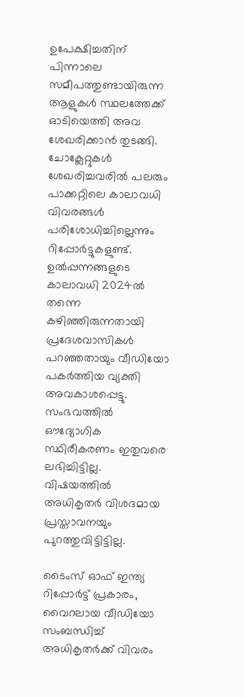ഉപേക്ഷിച്ചതിന് പിന്നാലെ സമീപത്തുണ്ടായിരുന്ന ആളുകള്‍ സ്ഥലത്തേക്ക് ഓടിയെത്തി അവ ശേഖരിക്കാന്‍ തുടങ്ങി. ചോക്ലേറ്റുകള്‍ ശേഖരിച്ചവരില്‍ പലരും പാക്കറ്റിലെ കാലാവധി വിവരങ്ങള്‍ പരിശോധിച്ചില്ലെന്നും റിപ്പോര്‍ട്ടുകളുണ്ട്. ഉല്‍പ്പന്നങ്ങളുടെ കാലാവധി 2024ല്‍ തന്നെ കഴിഞ്ഞിരുന്നതായി പ്രദേശവാസികള്‍ പറഞ്ഞതായും വീഡിയോ പകര്‍ത്തിയ വ്യക്തി അവകാശപ്പെട്ടു. സംഭവത്തില്‍ ഔദ്യോഗിക സ്ഥിരീകരണം ഇതുവരെ ലഭിച്ചിട്ടില്ല. വിഷയത്തില്‍ അധികൃതര്‍ വിശദമായ പ്രസ്താവനയും പുറത്തുവിട്ടിട്ടില്ല.

ടൈംസ് ഓഫ് ഇന്ത്യ റിപ്പോര്‍ട്ട് പ്രകാരം, വൈറലായ വീഡിയോ സംബന്ധിച്ച് അധികൃതര്‍ക്ക് വിവരം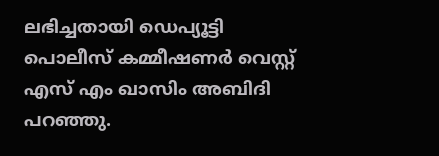ലഭിച്ചതായി ഡെപ്യൂട്ടി പൊലീസ് കമ്മീഷണര്‍ വെസ്റ്റ് എസ് എം ഖാസിം അബിദി പറഞ്ഞു.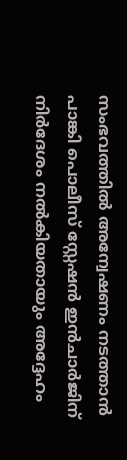സംഭവത്തില്‍ അന്വേഷണം നടത്താന്‍ പാങ്കി പൊലീസ് സ്റ്റേഷന്‍ ഇന്‍ചാര്‍ജിന് നിര്‍ദേശം നല്‍കിയതായും അദ്ദേഹം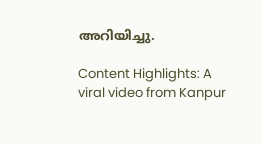അറിയിച്ചു.

Content Highlights: A viral video from Kanpur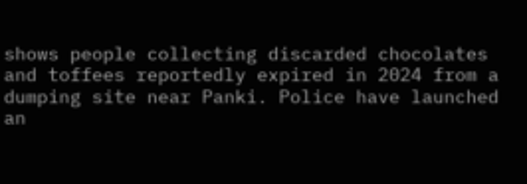shows people collecting discarded chocolates and toffees reportedly expired in 2024 from a dumping site near Panki. Police have launched an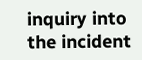inquiry into the incident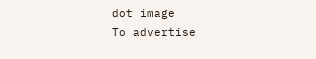dot image
To advertise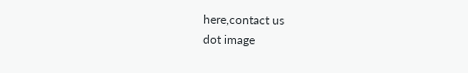here,contact us
dot image